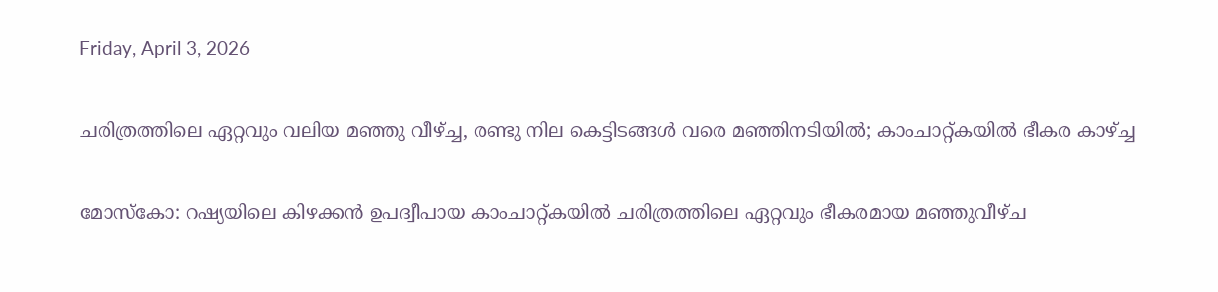Friday, April 3, 2026

ചരിത്രത്തിലെ ഏറ്റവും വലിയ മഞ്ഞു വീഴ്ച്ച, രണ്ടു നില കെട്ടിടങ്ങൾ വരെ മഞ്ഞിനടിയിൽ; കാംചാറ്റ്കയിൽ ഭീകര കാഴ്ച്ച

മോസ്കോ: റഷ്യയിലെ കിഴക്കൻ ഉപദ്വീപായ കാംചാറ്റ്കയിൽ ചരിത്രത്തിലെ ഏറ്റവും ഭീകരമായ മഞ്ഞുവീഴ്ച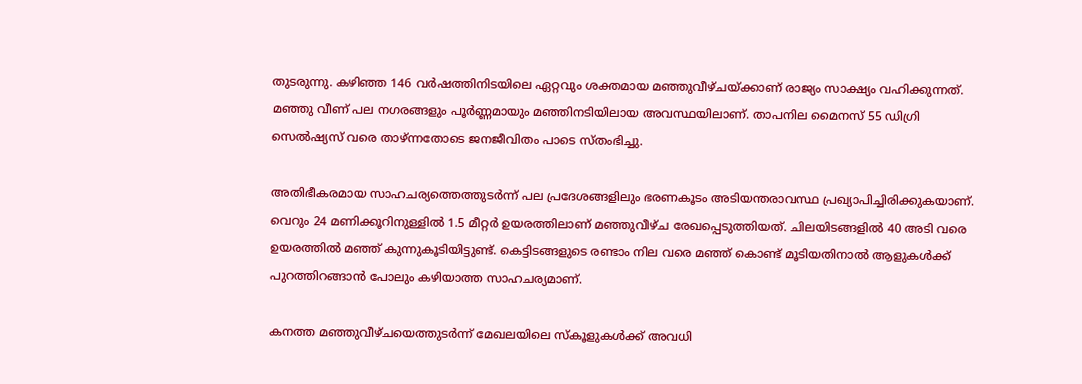തുടരുന്നു. കഴിഞ്ഞ 146 വർഷത്തിനിടയിലെ ഏറ്റവും ശക്തമായ മഞ്ഞുവീഴ്ചയ്ക്കാണ് രാജ്യം സാക്ഷ്യം വഹിക്കുന്നത്. മഞ്ഞു വീണ് പല നഗരങ്ങളും പൂർണ്ണമായും മഞ്ഞിനടിയിലായ അവസ്ഥയിലാണ്. താപനില മൈനസ് 55 ഡിഗ്രി സെൽഷ്യസ് വരെ താഴ്ന്നതോടെ ജനജീവിതം പാടെ സ്തംഭിച്ചു.

അതിഭീകരമായ സാഹചര്യത്തെത്തുടർന്ന് പല പ്രദേശങ്ങളിലും ഭരണകൂടം അടിയന്തരാവസ്ഥ പ്രഖ്യാപിച്ചിരിക്കുകയാണ്. വെറും 24 മണിക്കൂറിനുള്ളിൽ 1.5 മീറ്റർ ഉയരത്തിലാണ് മഞ്ഞുവീഴ്ച രേഖപ്പെടുത്തിയത്. ചിലയിടങ്ങളിൽ 40 അടി വരെ ഉയരത്തിൽ മഞ്ഞ് കുന്നുകൂടിയിട്ടുണ്ട്. കെട്ടിടങ്ങളുടെ രണ്ടാം നില വരെ മഞ്ഞ് കൊണ്ട് മൂടിയതിനാൽ ആളുകൾക്ക് പുറത്തിറങ്ങാൻ പോലും കഴിയാത്ത സാഹചര്യമാണ്.

കനത്ത മഞ്ഞുവീഴ്ചയെത്തുടർന്ന് മേഖലയിലെ സ്കൂളുകൾക്ക് അവധി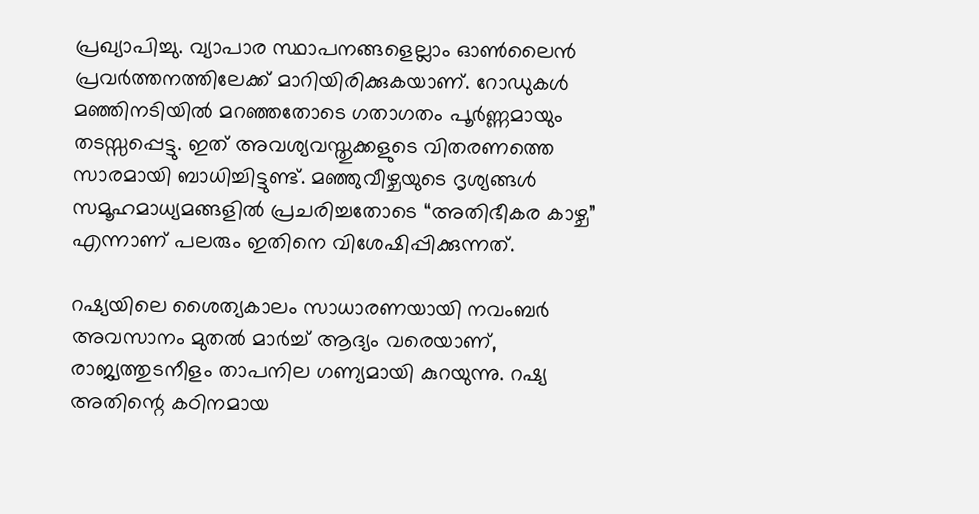പ്രഖ്യാപിച്ചു. വ്യാപാര സ്ഥാപനങ്ങളെല്ലാം ഓൺലൈൻ പ്രവർത്തനത്തിലേക്ക് മാറിയിരിക്കുകയാണ്. റോഡുകൾ മഞ്ഞിനടിയിൽ മറഞ്ഞതോടെ ഗതാഗതം പൂർണ്ണമായും തടസ്സപ്പെട്ടു. ഇത് അവശ്യവസ്തുക്കളുടെ വിതരണത്തെ സാരമായി ബാധിച്ചിട്ടുണ്ട്. മഞ്ഞുവീഴ്ചയുടെ ദൃശ്യങ്ങൾ സമൂഹമാധ്യമങ്ങളിൽ പ്രചരിച്ചതോടെ “അതിഭീകര കാഴ്ച” എന്നാണ് പലരും ഇതിനെ വിശേഷിപ്പിക്കുന്നത്.

റഷ്യയിലെ ശൈത്യകാലം സാധാരണയായി നവംബർ അവസാനം മുതൽ മാർച്ച് ആദ്യം വരെയാണ്, രാജ്യത്തുടനീളം താപനില ഗണ്യമായി കുറയുന്നു. റഷ്യ അതിന്റെ കഠിനമായ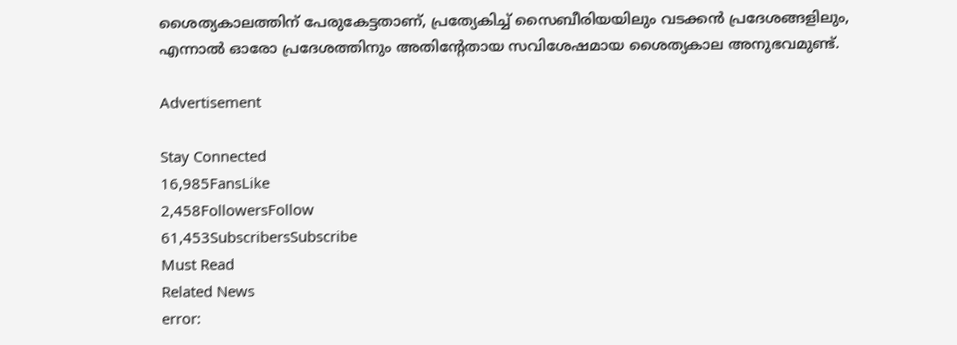ശൈത്യകാലത്തിന് പേരുകേട്ടതാണ്, പ്രത്യേകിച്ച് സൈബീരിയയിലും വടക്കൻ പ്രദേശങ്ങളിലും, എന്നാൽ ഓരോ പ്രദേശത്തിനും അതിന്റേതായ സവിശേഷമായ ശൈത്യകാല അനുഭവമുണ്ട്.

Advertisement

Stay Connected
16,985FansLike
2,458FollowersFollow
61,453SubscribersSubscribe
Must Read
Related News
error: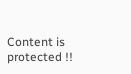Content is protected !!